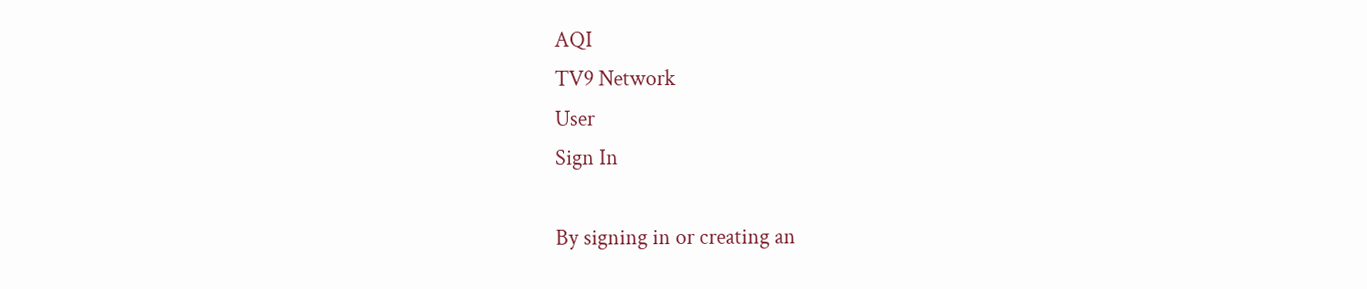AQI
TV9 Network
User
Sign In

By signing in or creating an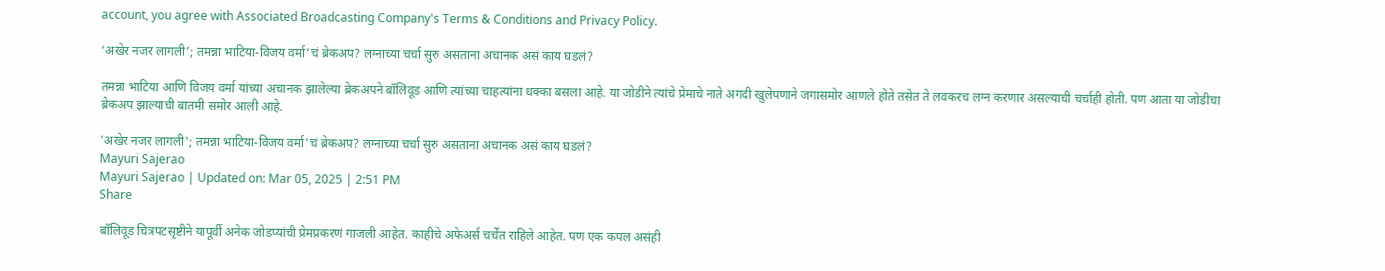account, you agree with Associated Broadcasting Company's Terms & Conditions and Privacy Policy.

‘अखेर नजर लागली’; तमन्ना भाटिया-विजय वर्मा’चं ब्रेकअप? लग्नाच्या चर्चा सुरु असताना अचानक असं काय घडलं?

तमन्ना भाटिया आणि विजय वर्मा यांच्या अचानक झालेल्या ब्रेकअपने बॉलिवूड आणि त्यांच्या चाहत्यांना धक्का बसला आहे. या जोडीने त्यांचे प्रेमाचे नाते अगदी खुलेपणाने जगासमोर आणले होते तसेत ते लवकरच लग्न करणार असल्याची चर्चाही होती. पण आता या जोडीचा ब्रेकअप झाल्याची बातमी समोर आली आहे.

'अखेर नजर लागली'; तमन्ना भाटिया-विजय वर्मा’चं ब्रेकअप? लग्नाच्या चर्चा सुरु असताना अचानक असं काय घडलं?
Mayuri Sajerao
Mayuri Sajerao | Updated on: Mar 05, 2025 | 2:51 PM
Share

बॉलिवूड चित्रपटसृष्टीने यापूर्वी अनेक जोडप्यांची प्रेमप्रकरणं गाजली आहेत. काहीचे अफेअर्स चर्चेत राहिले आहेत. पण एक कपल असंही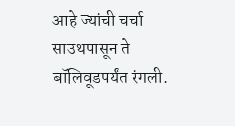आहे ज्यांची चर्चा साउथपासून ते बॉलिवूडपर्यंत रंगली.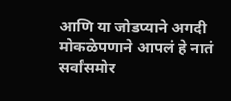आणि या जोडप्याने अगदी मोकळेपणाने आपलं हे नातं सर्वांसमोर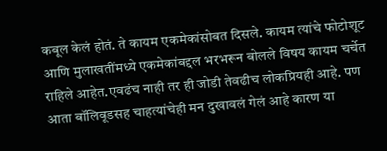कबूल केलं होतं. ते कायम एकमेकांसोबत दिसले. कायम त्यांचे फोटोशूट आणि मुलाखतींमध्ये एकमेकांबद्दल भरभरून बोलले विषय कायम चर्चेत राहिले आहेत.एवढंच नाही तर ही जोडी तेवढीच लोकप्रियही आहे. पण आता बॉलिवूडसह चाहत्यांचेही मन दुखावलं गेलं आहे कारण या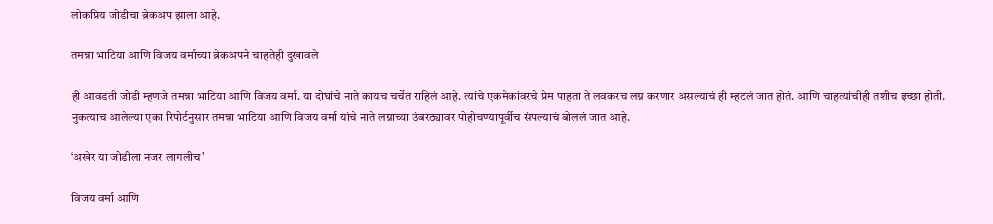लोकप्रिय जोडीचा ब्रेकअप झाला आहे.

तमन्ना भाटिया आणि विजय वर्माच्या ब्रेकअपने चाहतेही दुखावले

ही आवडती जोडी म्हणजे तमन्ना भाटिया आणि विजय वर्मा. या दोघांचे नाते कायच चर्चेत राहिलं आहे. त्यांचे एकमेकांवरचे प्रेम पाहता ते लवकरच लग्न करणार असल्याचं ही म्हटलं जात होतं. आणि चाहत्यांचीही तशीच इच्छा होती. नुकत्याच आलेल्या एका रिपोर्टनुसार तमन्ना भाटिया आणि विजय वर्मा यांचे नाते लग्नाच्या उंबरठ्यावर पोहोचण्यापूर्वीच संपल्याचं बोललं जात आहे.

‘अखेर या जोडीला नजर लागलीच’

विजय वर्मा आणि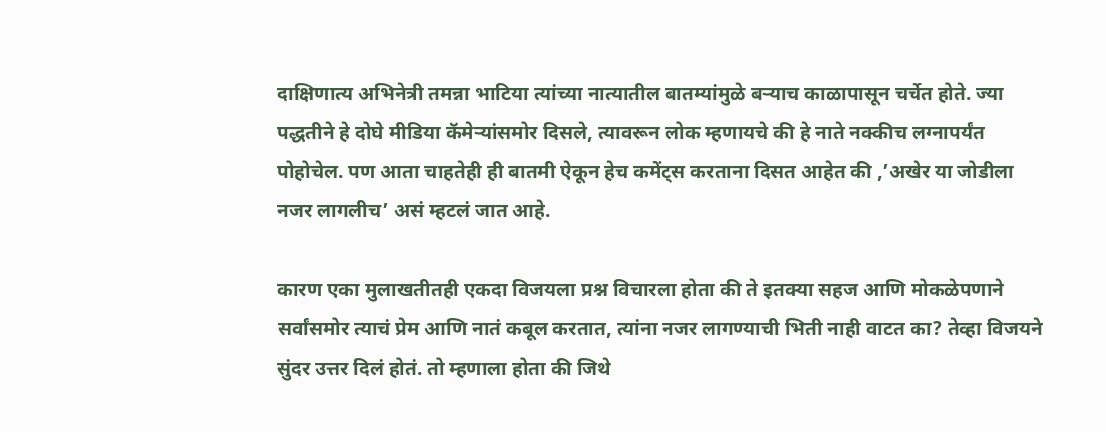दाक्षिणात्य अभिनेत्री तमन्ना भाटिया त्यांच्या नात्यातील बातम्यांमुळे बऱ्याच काळापासून चर्चेत होते. ज्या पद्धतीने हे दोघे मीडिया कॅमेऱ्यांसमोर दिसले, त्यावरून लोक म्हणायचे की हे नाते नक्कीच लग्नापर्यंत पोहोचेल. पण आता चाहतेही ही बातमी ऐकून हेच कमेंट्स करताना दिसत आहेत की ,’अखेर या जोडीला नजर लागलीच’ असं म्हटलं जात आहे.

कारण एका मुलाखतीतही एकदा विजयला प्रश्न विचारला होता की ते इतक्या सहज आणि मोकळेपणाने सर्वांसमोर त्याचं प्रेम आणि नातं कबूल करतात, त्यांना नजर लागण्याची भिती नाही वाटत का? तेव्हा विजयने सुंदर उत्तर दिलं होतं. तो म्हणाला होता की जिथे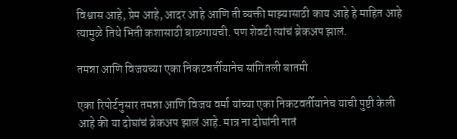विश्वास आहे, प्रेम आहे, आदर आहे आणि ती व्यक्ती माझ्यासाठी काय आहे हे माहित आहे त्यामुळे तिथे भिती कशासाठी बाळगायची. पण शेवटी त्यांचं ब्रेकअप झालं.

तमन्ना आणि विजयच्या एका निकटवर्तीयानेच सांगितली बातमी

एका रिपोर्टनुसार तमन्ना आणि विजय वर्मा यांच्या एका निकटवर्तीयानेच याची पुष्टी केली आहे की या दोघांचं ब्रेकअप झालं आहे. मात्र ना दोघांनी नातं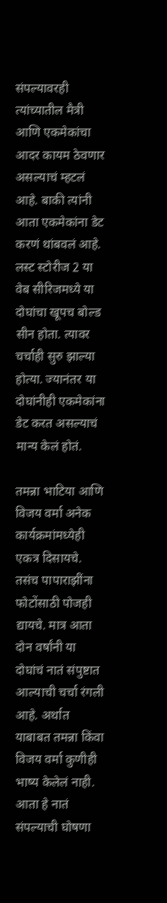संपल्यावरही त्यांच्यातील मैत्री आणि एकमेकांचा आदर कायम ठेवणार असल्याचं म्हटलं आहे. बाकी त्यांनी आता एकमेकांना डेट करणं थांबवलं आहे. लस्ट स्टोरीज 2 या वेब सीरिजमध्ये या दोघांचा खूपच बोल्ड सीन होता. त्यावर चर्चाही सुरु झाल्या होत्या. ज्यानंतर या दोघांनीही एकमेकांना डेट करत असल्याचं मान्य केलं होतं.

तमन्ना भाटिया आणि विजय वर्मा अनेक कार्यक्रमांमध्येही एकत्र दिसायचे. तसंच पापाराझींना फोटोंसाठी पोजही द्यायचे. मात्र आता दोन वर्षांनी या दोघांचं नातं संपुष्टात आल्याची चर्चा रंगली आहे. अर्थात याबाबत तमन्ना किंवा विजय वर्मा कुणीही भाष्य केलेलं नाही. आता हे नातं संपल्याची घोषणा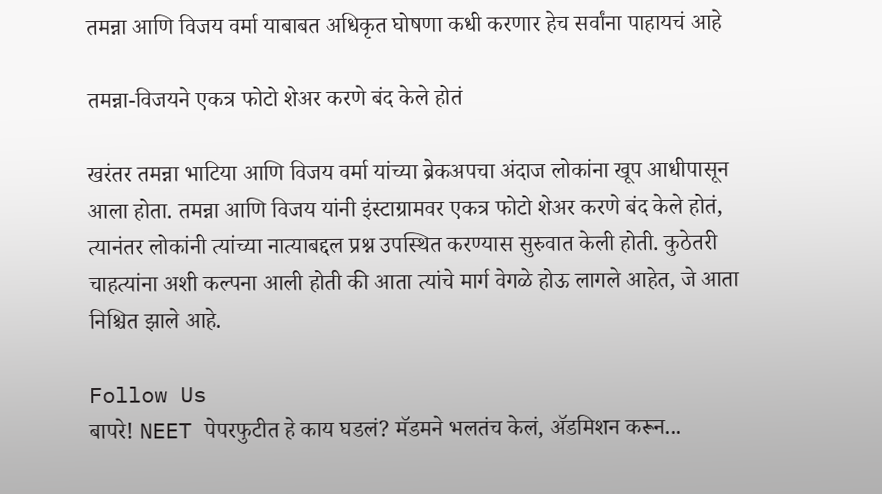तमन्ना आणि विजय वर्मा याबाबत अधिकृत घोषणा कधी करणार हेच सर्वांना पाहायचं आहे

तमन्ना-विजयने एकत्र फोटो शेअर करणे बंद केले होतं

खरंतर तमन्ना भाटिया आणि विजय वर्मा यांच्या ब्रेकअपचा अंदाज लोकांना खूप आधीपासून आला होता. तमन्ना आणि विजय यांनी इंस्टाग्रामवर एकत्र फोटो शेअर करणे बंद केले होतं, त्यानंतर लोकांनी त्यांच्या नात्याबद्दल प्रश्न उपस्थित करण्यास सुरुवात केली होती. कुठेतरी चाहत्यांना अशी कल्पना आली होती की आता त्यांचे मार्ग वेगळे होऊ लागले आहेत, जे आता निश्चित झाले आहे.

Follow Us
बापरे! NEET पेपरफुटीत हे काय घडलं? मॅडमने भलतंच केलं, ॲडमिशन करून...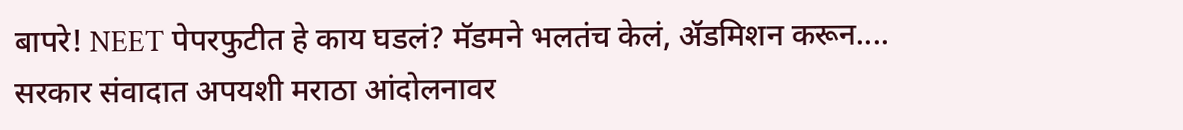बापरे! NEET पेपरफुटीत हे काय घडलं? मॅडमने भलतंच केलं, ॲडमिशन करून....
सरकार संवादात अपयशी मराठा आंदोलनावर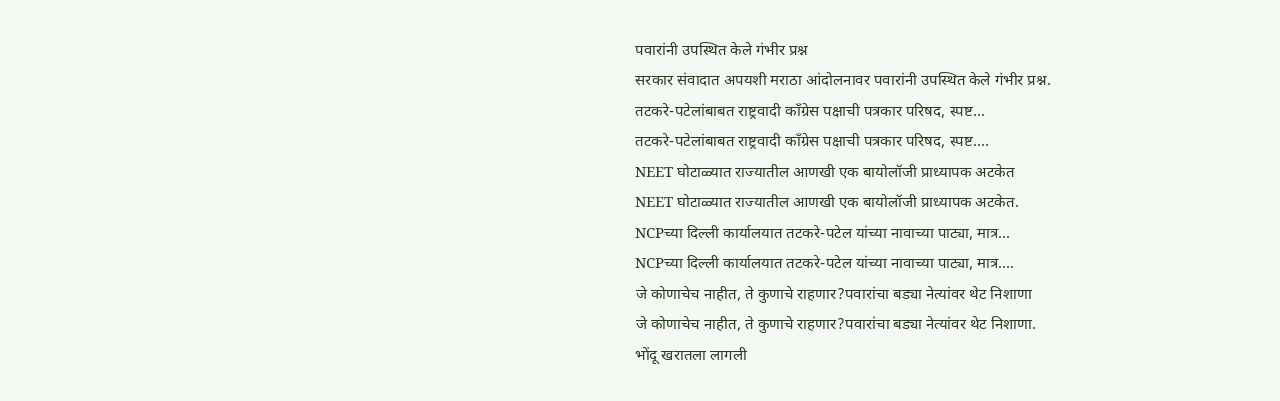पवारांनी उपस्थित केले गंभीर प्रश्न
सरकार संवादात अपयशी मराठा आंदोलनावर पवारांनी उपस्थित केले गंभीर प्रश्न.
तटकरे-पटेलांबाबत राष्ट्रवादी कॉंग्रेस पक्षाची पत्रकार परिषद, स्पष्ट...
तटकरे-पटेलांबाबत राष्ट्रवादी कॉंग्रेस पक्षाची पत्रकार परिषद, स्पष्ट....
NEET घोटाळ्यात राज्यातील आणखी एक बायोलॉजी प्राध्यापक अटकेत
NEET घोटाळ्यात राज्यातील आणखी एक बायोलॉजी प्राध्यापक अटकेत.
NCPच्या दिल्ली कार्यालयात तटकरे-पटेल यांच्या नावाच्या पाट्या, मात्र...
NCPच्या दिल्ली कार्यालयात तटकरे-पटेल यांच्या नावाच्या पाट्या, मात्र....
जे कोणाचेच नाहीत, ते कुणाचे राहणार?पवारांचा बड्या नेत्यांवर थेट निशाणा
जे कोणाचेच नाहीत, ते कुणाचे राहणार?पवारांचा बड्या नेत्यांवर थेट निशाणा.
भोंदू खरातला लागली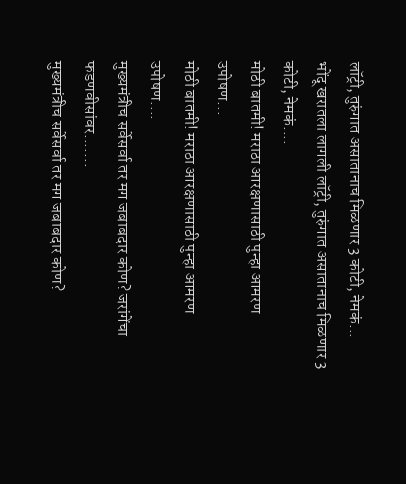लॉट्री, तुरुंगात असातानाच मिळणार 3 कोटी, नेमकं...
भोंदू खरातला लागली लॉट्री, तुरुंगात असातानाच मिळणार 3 कोटी, नेमकं....
मोठी बातमी! मराठा आरक्षणासाठी पुन्हा आमरण उपोषण...
मोठी बातमी! मराठा आरक्षणासाठी पुन्हा आमरण उपोषण....
मुख्यमंत्रीच सर्वेसर्वा तर मग जबाबदार कोण? जरांगेंचा फडणवीसांवर.......
मुख्यमंत्रीच सर्वेसर्वा तर मग जबाबदार कोण?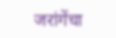जरांगेंचा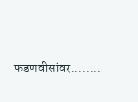फडणवीसांवर........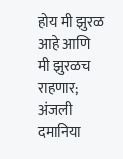होय मी झुरळ आहे आणि मी झुरळच राहणार; अंजली दमानिया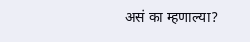असं का म्हणाल्या?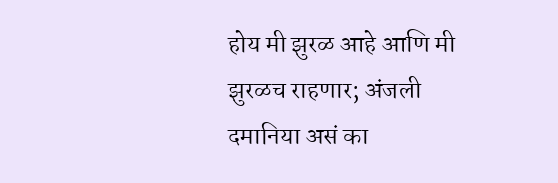होय मी झुरळ आहे आणि मी झुरळच राहणार; अंजली दमानिया असं का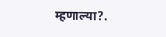म्हणाल्या?.